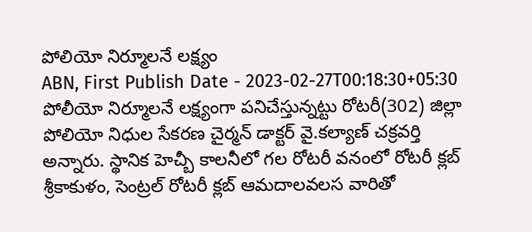పోలియో నిర్మూలనే లక్ష్యం
ABN, First Publish Date - 2023-02-27T00:18:30+05:30
పోలీయో నిర్మూలనే లక్ష్యంగా పనిచేస్తున్నట్టు రోటరీ(302) జిల్లా పోలియో నిధుల సేకరణ చైర్మన్ డాక్టర్ వై.కల్యాణ్ చక్రవర్తి అన్నారు. స్థానిక హెచ్బీ కాలనీలో గల రోటరీ వనంలో రోటరీ క్లబ్ శ్రీకాకుళం, సెంట్రల్ రోటరీ క్లబ్ ఆమదాలవలస వారితో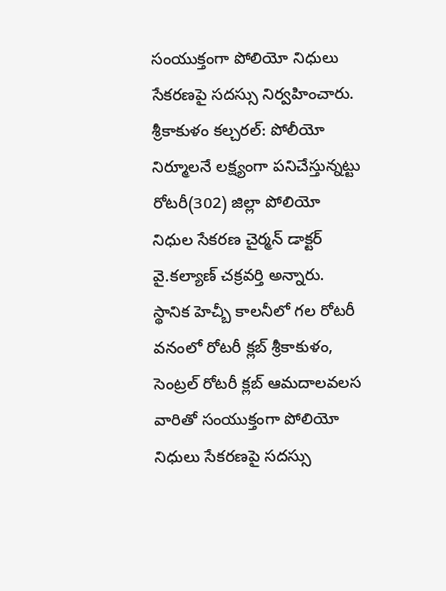సంయుక్తంగా పోలియో నిధులు సేకరణపై సదస్సు నిర్వహించారు.
శ్రీకాకుళం కల్చరల్: పోలీయో నిర్మూలనే లక్ష్యంగా పనిచేస్తున్నట్టు రోటరీ(302) జిల్లా పోలియో నిధుల సేకరణ చైర్మన్ డాక్టర్ వై.కల్యాణ్ చక్రవర్తి అన్నారు. స్థానిక హెచ్బీ కాలనీలో గల రోటరీ వనంలో రోటరీ క్లబ్ శ్రీకాకుళం, సెంట్రల్ రోటరీ క్లబ్ ఆమదాలవలస వారితో సంయుక్తంగా పోలియో నిధులు సేకరణపై సదస్సు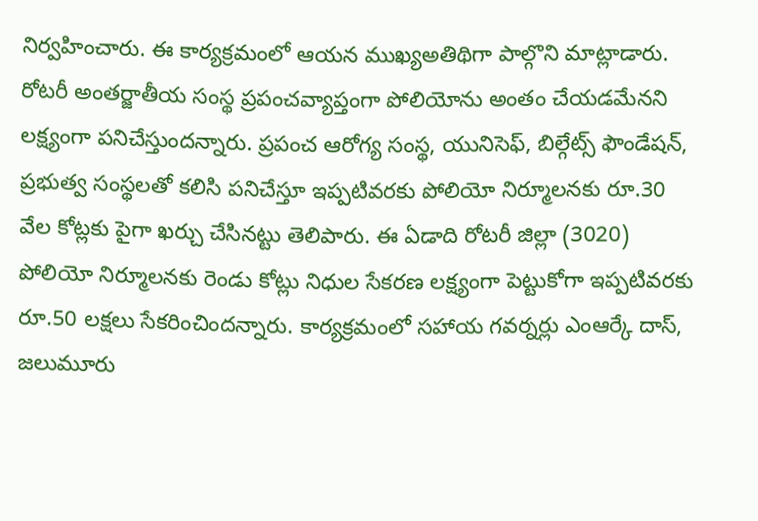నిర్వహించారు. ఈ కార్యక్రమంలో ఆయన ముఖ్యఅతిథిగా పాల్గొని మాట్లాడారు. రోటరీ అంతర్జాతీయ సంస్థ ప్రపంచవ్యాప్తంగా పోలియోను అంతం చేయడమేనని లక్ష్యంగా పనిచేస్తుందన్నారు. ప్రపంచ ఆరోగ్య సంస్థ, యునిసెఫ్, బిల్గేట్స్ ఫౌండేషన్, ప్రభుత్వ సంస్థలతో కలిసి పనిచేస్తూ ఇప్పటివరకు పోలియో నిర్మూలనకు రూ.30 వేల కోట్లకు పైగా ఖర్చు చేసినట్టు తెలిపారు. ఈ ఏడాది రోటరీ జిల్లా (3020) పోలియో నిర్మూలనకు రెండు కోట్లు నిధుల సేకరణ లక్ష్యంగా పెట్టుకోగా ఇప్పటివరకు రూ.50 లక్షలు సేకరించిందన్నారు. కార్యక్రమంలో సహాయ గవర్నర్లు ఎంఆర్కే దాస్, జలుమూరు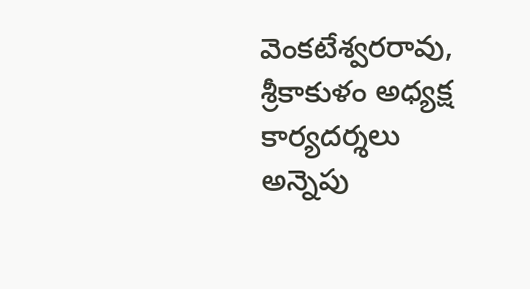వెంకటేశ్వరరావు, శ్రీకాకుళం అధ్యక్ష కార్యదర్శలు అన్నెపు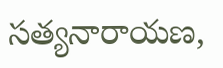సత్యనారాయణ,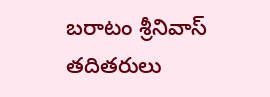బరాటం శ్రీనివాస్ తదితరులు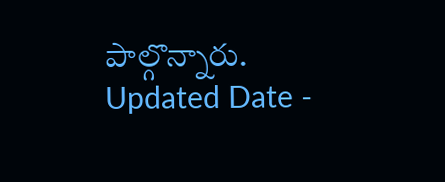పాల్గొన్నారు.
Updated Date -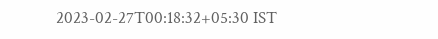2023-02-27T00:18:32+05:30 IST